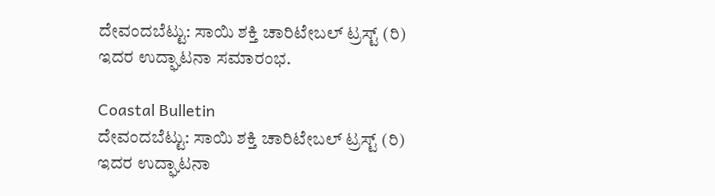ದೇವಂದಬೆಟ್ಟು: ಸಾಯಿ ಶಕ್ತಿ ಚಾರಿಟೇಬಲ್ ಟ್ರಸ್ಟ್ (ರಿ) ಇದರ ಉದ್ಘಾಟನಾ ಸಮಾರಂಭ.

Coastal Bulletin
ದೇವಂದಬೆಟ್ಟು: ಸಾಯಿ ಶಕ್ತಿ ಚಾರಿಟೇಬಲ್ ಟ್ರಸ್ಟ್ (ರಿ) ಇದರ ಉದ್ಘಾಟನಾ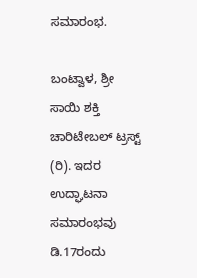ಸಮಾರಂಭ.

ಬಂಟ್ವಾಳ, ಶ್ರೀ ಸಾಯಿ ಶಕ್ತಿ ಚಾರಿಟೇಬಲ್ ಟ್ರಸ್ಟ್ (ರಿ). ಇದರ ಉದ್ಘಾಟನಾ ಸಮಾರಂಭವು ಡಿ.17ರಂದು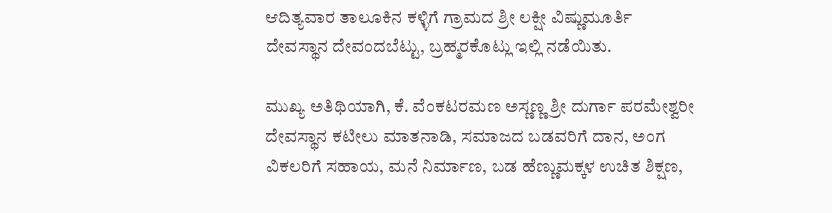ಆದಿತ್ಯವಾರ ತಾಲೂಕಿನ ಕಳ್ಳಿಗೆ ಗ್ರಾಮದ ಶ್ರೀ ಲಕ್ಷೀ ವಿಷ್ಣುಮೂರ್ತಿ ದೇವಸ್ಥಾನ ದೇವಂದಬೆಟ್ಟು, ಬ್ರಹ್ಮರಕೊಟ್ಲು ಇಲ್ಲಿ ನಡೆಯಿತು.

ಮುಖ್ಯ ಅತಿಥಿಯಾಗಿ, ಕೆ. ವೆಂಕಟರಮಣ ಅಸ್ಣಣ್ಣ ಶ್ರೀ ದುರ್ಗಾ ಪರಮೇಶ್ವರೀ ದೇವಸ್ಥಾನ ಕಟೀಲು ಮಾತನಾಡಿ, ಸಮಾಜದ ಬಡವರಿಗೆ ದಾನ, ಅಂಗ ವಿಕಲರಿಗೆ ಸಹಾಯ, ಮನೆ ನಿರ್ಮಾಣ, ಬಡ ಹೆಣ್ಣುಮಕ್ಕಳ ಉಚಿತ ಶಿಕ್ಷಣ,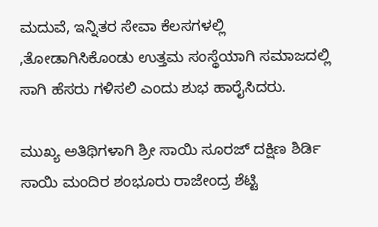ಮದುವೆ, ಇನ್ನಿತರ ಸೇವಾ ಕೆಲಸಗಳಲ್ಲಿ ,ತೋಡಾಗಿಸಿಕೊಂಡು ಉತ್ತಮ ಸಂಸ್ಥೆಯಾಗಿ ಸಮಾಜದಲ್ಲಿ ಸಾಗಿ ಹೆಸರು ಗಳಿಸಲಿ ಎಂದು ಶುಭ ಹಾರೈಸಿದರು.

ಮುಖ್ಯ ಅತಿಥಿಗಳಾಗಿ ಶ್ರೀ ಸಾಯಿ ಸೂರಜ್ ದಕ್ಷಿಣ ಶಿರ್ಡಿ ಸಾಯಿ ಮಂದಿರ ಶಂಭೂರು ರಾಜೇಂದ್ರ ಶೆಟ್ಟಿ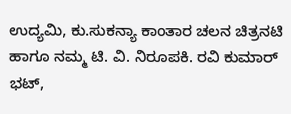ಉದ್ಯಮಿ, ಕು.ಸುಕನ್ಯಾ ಕಾಂತಾರ ಚಲನ ಚಿತ್ರನಟಿ ಹಾಗೂ ನಮ್ಮ ಟಿ. ವಿ. ನಿರೂಪಕಿ. ರವಿ ಕುಮಾರ್ ಭಟ್,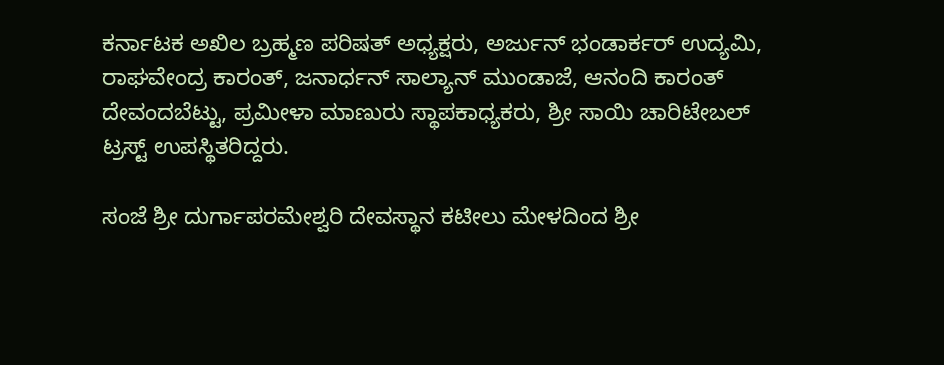ಕರ್ನಾಟಕ ಅಖಿಲ ಬ್ರಹ್ಮಣ ಪರಿಷತ್ ಅಧ್ಯಕ್ಷರು, ಅರ್ಜುನ್ ಭಂಡಾರ್ಕರ್ ಉದ್ಯಮಿ, ರಾಘವೇಂದ್ರ ಕಾರಂತ್, ಜನಾರ್ಧನ್ ಸಾಲ್ಯಾನ್ ಮುಂಡಾಜೆ, ಆನಂದಿ ಕಾರಂತ್ ದೇವಂದಬೆಟ್ಟು, ಪ್ರಮೀಳಾ ಮಾಣುರು ಸ್ಥಾಪಕಾಧ್ಯಕರು, ಶ್ರೀ ಸಾಯಿ ಚಾರಿಟೇಬಲ್ ಟ್ರಸ್ಟ್ ಉಪಸ್ಥಿತರಿದ್ದರು.

ಸಂಜೆ ಶ್ರೀ ದುರ್ಗಾಪರಮೇಶ್ವರಿ ದೇವಸ್ಥಾನ ಕಟೀಲು ಮೇಳದಿಂದ ಶ್ರೀ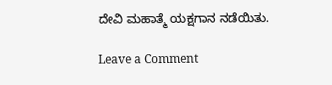ದೇವಿ ಮಹಾತ್ಮೆ ಯಕ್ಷಗಾನ ನಡೆಯಿತು.

Leave a Comment